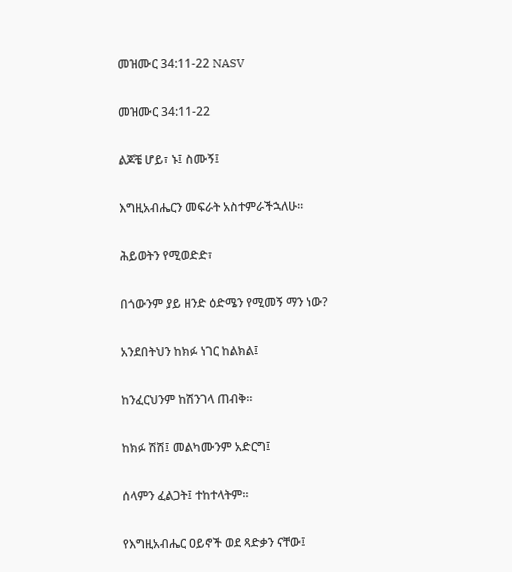መዝሙር 34:11-22 NASV

መዝሙር 34:11-22

ልጆቼ ሆይ፣ ኑ፤ ስሙኝ፤

እግዚአብሔርን መፍራት አስተምራችኋለሁ።

ሕይወትን የሚወድድ፣

በጎውንም ያይ ዘንድ ዕድሜን የሚመኝ ማን ነው?

አንደበትህን ከክፉ ነገር ከልክል፤

ከንፈርህንም ከሽንገላ ጠብቅ።

ከክፉ ሽሽ፤ መልካሙንም አድርግ፤

ሰላምን ፈልጋት፤ ተከተላትም።

የእግዚአብሔር ዐይኖች ወደ ጻድቃን ናቸው፤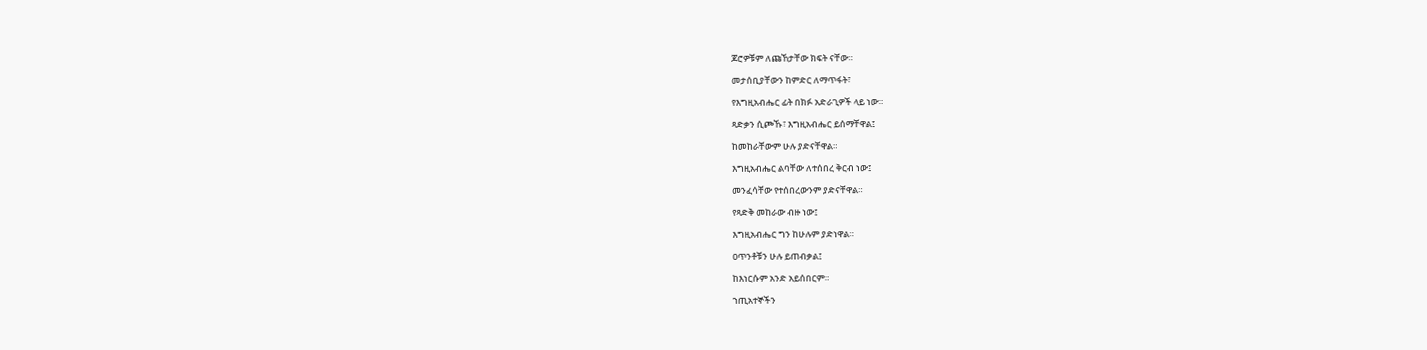ጆሮዎቹም ለጩኸታቸው ክፍት ናቸው።

መታሰቢያቸውን ከምድር ለማጥፋት፣

የእግዚአብሔር ፊት በክፉ አድራጊዎች ላይ ነው።

ጻድቃን ሲጮኹ፣ እግዚአብሔር ይሰማቸዋል፤

ከመከራቸውም ሁሉ ያድናቸዋል።

እግዚአብሔር ልባቸው ለተሰበረ ቅርብ ነው፤

መንፈሳቸው የተሰበረውንም ያድናቸዋል።

የጻድቅ መከራው ብዙ ነው፤

እግዚአብሔር ግን ከሁሉም ያድነዋል።

ዐጥንቶቹን ሁሉ ይጠብቃል፤

ከእነርሱም አንድ አይሰበርም።

ኀጢአተኞችን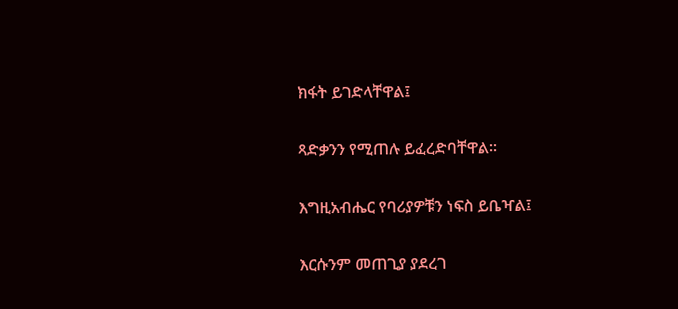ክፋት ይገድላቸዋል፤

ጻድቃንን የሚጠሉ ይፈረድባቸዋል።

እግዚአብሔር የባሪያዎቹን ነፍስ ይቤዣል፤

እርሱንም መጠጊያ ያደረገ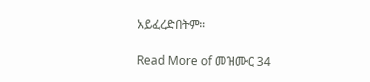አይፈረድበትም።

Read More of መዝሙር 34